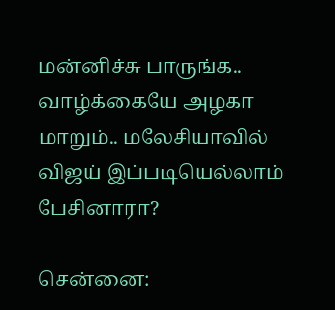மன்னிச்சு பாருங்க.. வாழ்க்கையே அழகா மாறும்.. மலேசியாவில் விஜய் இப்படியெல்லாம் பேசினாரா?

சென்னை: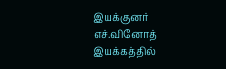இயக்குனர் எச்.வினோத் இயக்கத்தில்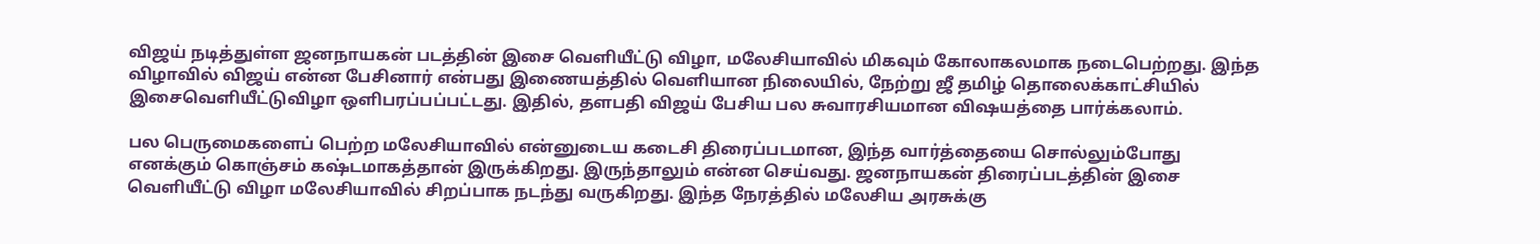விஜய் நடித்துள்ள ஜனநாயகன் படத்தின் இசை வெளியீட்டு விழா, மலேசியாவில் மிகவும் கோலாகலமாக நடைபெற்றது. இந்த விழாவில் விஜய் என்ன பேசினார் என்பது இணையத்தில் வெளியான நிலையில், நேற்று ஜீ தமிழ் தொலைக்காட்சியில் இசைவெளியீட்டுவிழா ஒளிபரப்பப்பட்டது. இதில், தளபதி விஜய் பேசிய பல சுவாரசியமான விஷயத்தை பார்க்கலாம்.

பல பெருமைகளைப் பெற்ற மலேசியாவில் என்னுடைய கடைசி திரைப்படமான, இந்த வார்த்தையை சொல்லும்போது எனக்கும் கொஞ்சம் கஷ்டமாகத்தான் இருக்கிறது. இருந்தாலும் என்ன செய்வது. ஜனநாயகன் திரைப்படத்தின் இசை வெளியீட்டு விழா மலேசியாவில் சிறப்பாக நடந்து வருகிறது. இந்த நேரத்தில் மலேசிய அரசுக்கு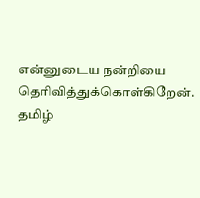என்னுடைய நன்றியை தெரிவித்துக்கொள்கிறேன். தமிழ்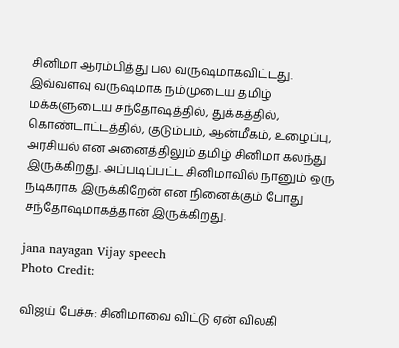சினிமா ஆரம்பித்து பல வருஷமாகவிட்டது. இவ்வளவு வருஷமாக நம்முடைய தமிழ் மக்களுடைய சந்தோஷத்தில், துக்கத்தில், கொண்டாட்டத்தில், குடும்பம், ஆன்மீகம், உழைப்பு, அரசியல் என அனைத்திலும் தமிழ் சினிமா கலந்து இருக்கிறது. அப்படிப்பட்ட சினிமாவில் நானும் ஒரு நடிகராக இருக்கிறேன் என நினைக்கும் போது சந்தோஷமாகத்தான் இருக்கிறது.

jana nayagan Vijay speech
Photo Credit:

விஜய் பேச்சு: சினிமாவை விட்டு ஏன் விலகி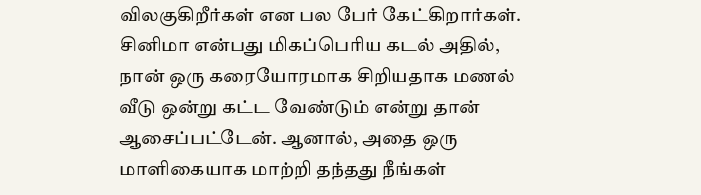விலகுகிறீர்கள் என பல பேர் கேட்கிறார்கள். சினிமா என்பது மிகப்பெரிய கடல் அதில், நான் ஒரு கரையோரமாக சிறியதாக மணல் வீடு ஒன்று கட்ட வேண்டும் என்று தான் ஆசைப்பட்டேன். ஆனால், அதை ஒரு மாளிகையாக மாற்றி தந்தது நீங்கள்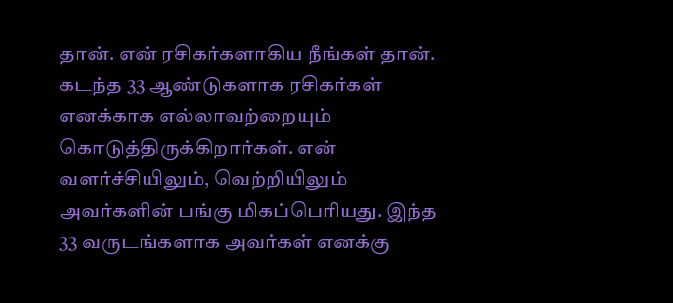தான். என் ரசிகர்களாகிய நீங்கள் தான். கடந்த 33 ஆண்டுகளாக ரசிகர்கள் எனக்காக எல்லாவற்றையும் கொடுத்திருக்கிறார்கள். என் வளர்ச்சியிலும், வெற்றியிலும் அவர்களின் பங்கு மிகப்பெரியது. இந்த 33 வருடங்களாக அவர்கள் எனக்கு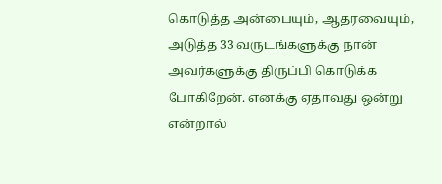கொடுத்த அன்பையும், ஆதரவையும், அடுத்த 33 வருடங்களுக்கு நான் அவர்களுக்கு திருப்பி கொடுக்க போகிறேன். எனக்கு ஏதாவது ஒன்று என்றால்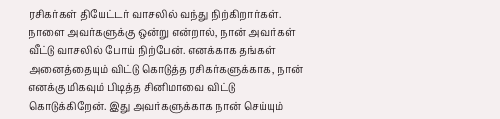ரசிகர்கள் தியேட்டர் வாசலில் வந்து நிற்கிறார்கள். நாளை அவர்களுக்கு ஒன்று என்றால், நான் அவர்கள் வீட்டு வாசலில் போய் நிற்பேன். எனக்காக தங்கள் அனைத்தையும் விட்டு கொடுத்த ரசிகர்களுக்காக, நான் எனக்கு மிகவும் பிடித்த சினிமாவை விட்டு கொடுக்கிறேன். இது அவர்களுக்காக நான் செய்யும்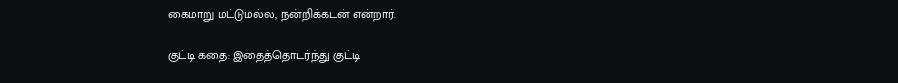கைமாறு மட்டுமல்ல, நன்றிக்கடன் என்றார்.

குட்டி கதை: இதைத்தொடர்ந்து குட்டி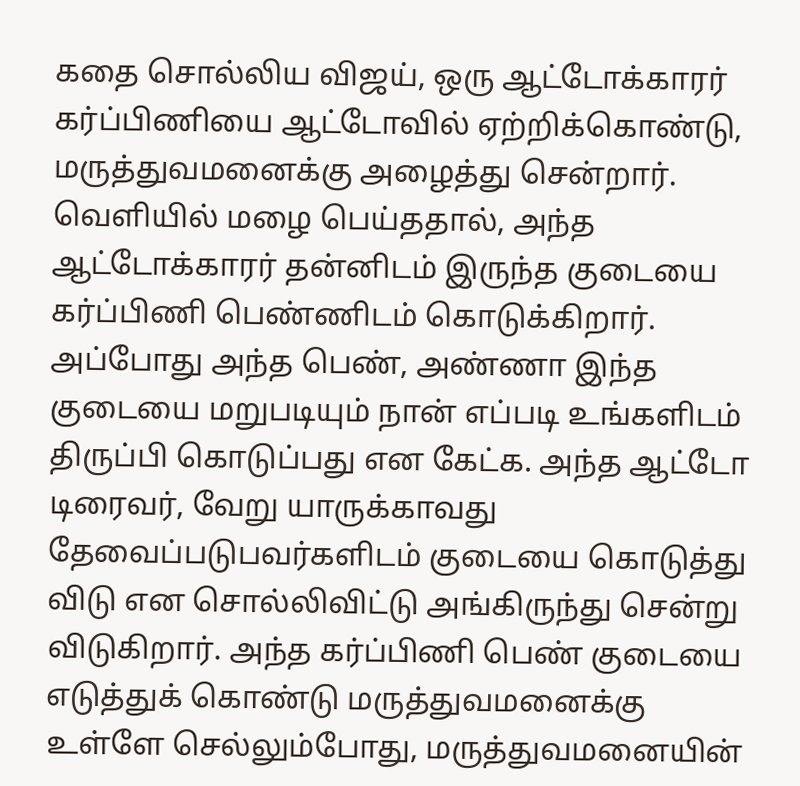கதை சொல்லிய விஜய், ஒரு ஆட்டோக்காரர் கர்ப்பிணியை ஆட்டோவில் ஏற்றிக்கொண்டு, மருத்துவமனைக்கு அழைத்து சென்றார். வெளியில் மழை பெய்ததால், அந்த ஆட்டோக்காரர் தன்னிடம் இருந்த குடையை கர்ப்பிணி பெண்ணிடம் கொடுக்கிறார். அப்போது அந்த பெண், அண்ணா இந்த குடையை மறுபடியும் நான் எப்படி உங்களிடம் திருப்பி கொடுப்பது என கேட்க. அந்த ஆட்டோ டிரைவர், வேறு யாருக்காவது தேவைப்படுபவர்களிடம் குடையை கொடுத்து விடு என சொல்லிவிட்டு அங்கிருந்து சென்று விடுகிறார். அந்த கர்ப்பிணி பெண் குடையை எடுத்துக் கொண்டு மருத்துவமனைக்கு உள்ளே செல்லும்போது, மருத்துவமனையின்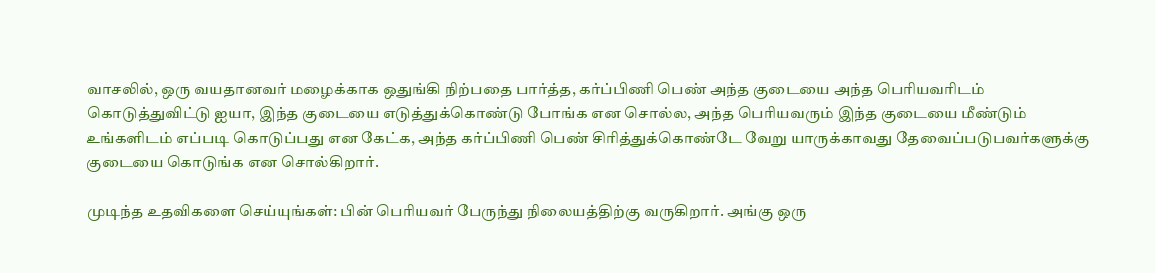வாசலில், ஒரு வயதானவர் மழைக்காக ஒதுங்கி நிற்பதை பார்த்த, கர்ப்பிணி பெண் அந்த குடையை அந்த பெரியவரிடம் கொடுத்துவிட்டு ஐயா, இந்த குடையை எடுத்துக்கொண்டு போங்க என சொல்ல, அந்த பெரியவரும் இந்த குடையை மீண்டும் உங்களிடம் எப்படி கொடுப்பது என கேட்க, அந்த கர்ப்பிணி பெண் சிரித்துக்கொண்டே வேறு யாருக்காவது தேவைப்படுபவர்களுக்கு குடையை கொடுங்க என சொல்கிறார்.

முடிந்த உதவிகளை செய்யுங்கள்: பின் பெரியவர் பேருந்து நிலையத்திற்கு வருகிறார். அங்கு ஒரு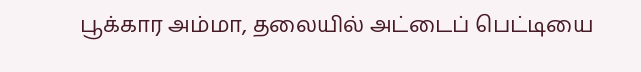பூக்கார அம்மா, தலையில் அட்டைப் பெட்டியை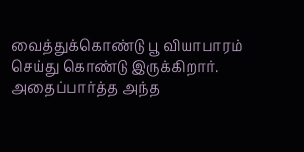வைத்துக்கொண்டு பூ வியாபாரம் செய்து கொண்டு இருக்கிறார். அதைப்பார்த்த அந்த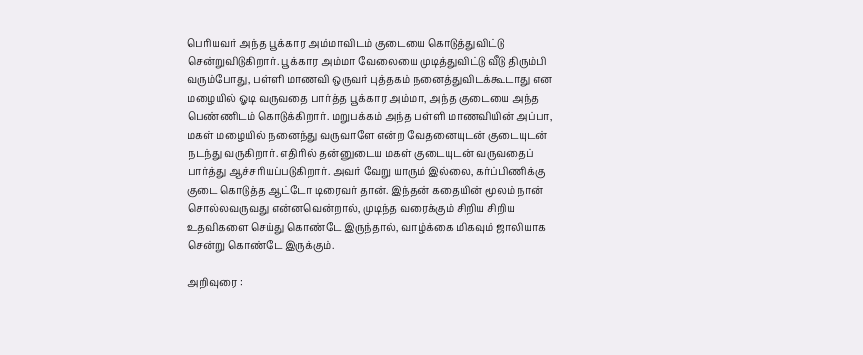பெரியவர் அந்த பூக்கார அம்மாவிடம் குடையை கொடுத்துவிட்டு சென்றுவிடுகிறார். பூக்கார அம்மா வேலையை முடித்துவிட்டு வீடு திரும்பி வரும்போது, பள்ளி மாணவி ஒருவர் புத்தகம் நனைத்துவிடக்கூடாது என மழையில் ஓடி வருவதை பார்த்த பூக்கார அம்மா, அந்த குடையை அந்த பெண்ணிடம் கொடுக்கிறார். மறுபக்கம் அந்த பள்ளி மாணவியின் அப்பா, மகள் மழையில் நனைந்து வருவாளே என்ற வேதனையுடன் குடையுடன் நடந்து வருகிறார். எதிரில் தன்னுடைய மகள் குடையுடன் வருவதைப் பார்த்து ஆச்சரியப்படுகிறார். அவர் வேறு யாரும் இல்லை, கர்ப்பிணிக்கு குடை கொடுத்த ஆட்டோ டிரைவர் தான். இந்தன் கதையின் மூலம் நான் சொல்லவருவது என்னவென்றால், முடிந்த வரைக்கும் சிறிய சிறிய உதவிகளை செய்து கொண்டே இருந்தால், வாழ்க்கை மிகவும் ஜாலியாக சென்று கொண்டே இருக்கும்.

அறிவுரை :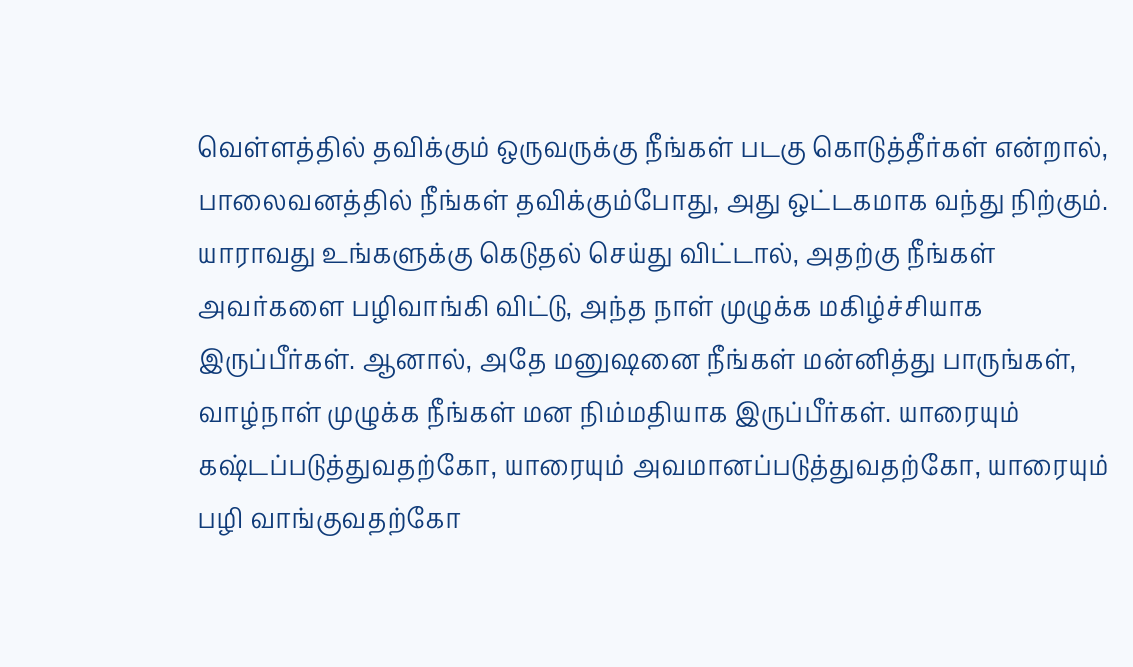வெள்ளத்தில் தவிக்கும் ஒருவருக்கு நீங்கள் படகு கொடுத்தீர்கள் என்றால், பாலைவனத்தில் நீங்கள் தவிக்கும்போது, அது ஒட்டகமாக வந்து நிற்கும். யாராவது உங்களுக்கு கெடுதல் செய்து விட்டால், அதற்கு நீங்கள் அவர்களை பழிவாங்கி விட்டு, அந்த நாள் முழுக்க மகிழ்ச்சியாக இருப்பீர்கள். ஆனால், அதே மனுஷனை நீங்கள் மன்னித்து பாருங்கள், வாழ்நாள் முழுக்க நீங்கள் மன நிம்மதியாக இருப்பீர்கள். யாரையும் கஷ்டப்படுத்துவதற்கோ, யாரையும் அவமானப்படுத்துவதற்கோ, யாரையும் பழி வாங்குவதற்கோ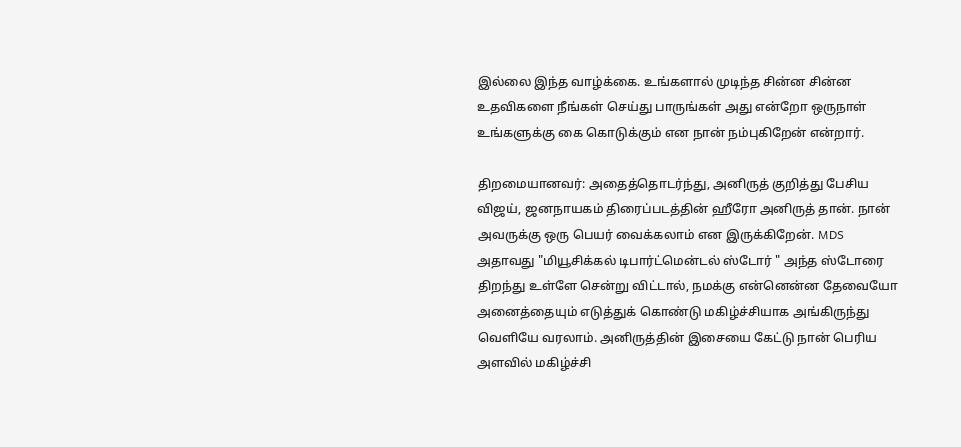இல்லை இந்த வாழ்க்கை. உங்களால் முடிந்த சின்ன சின்ன உதவிகளை நீங்கள் செய்து பாருங்கள் அது என்றோ ஒருநாள் உங்களுக்கு கை கொடுக்கும் என நான் நம்புகிறேன் என்றார்.

திறமையானவர்: அதைத்தொடர்ந்து, அனிருத் குறித்து பேசிய விஜய், ஜனநாயகம் திரைப்படத்தின் ஹீரோ அனிருத் தான். நான் அவருக்கு ஒரு பெயர் வைக்கலாம் என இருக்கிறேன். MDS அதாவது "மியூசிக்கல் டிபார்ட்மென்டல் ஸ்டோர் " அந்த ஸ்டோரை திறந்து உள்ளே சென்று விட்டால், நமக்கு என்னென்ன தேவையோ அனைத்தையும் எடுத்துக் கொண்டு மகிழ்ச்சியாக அங்கிருந்து வெளியே வரலாம். அனிருத்தின் இசையை கேட்டு நான் பெரிய அளவில் மகிழ்ச்சி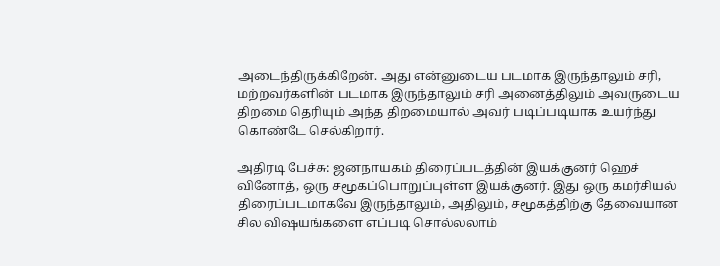அடைந்திருக்கிறேன். அது என்னுடைய படமாக இருந்தாலும் சரி, மற்றவர்களின் படமாக இருந்தாலும் சரி அனைத்திலும் அவருடைய திறமை தெரியும் அந்த திறமையால் அவர் படிப்படியாக உயர்ந்து கொண்டே செல்கிறார்.

அதிரடி பேச்சு: ஜனநாயகம் திரைப்படத்தின் இயக்குனர் ஹெச் வினோத், ஒரு சமூகப்பொறுப்புள்ள இயக்குனர். இது ஒரு கமர்சியல் திரைப்படமாகவே இருந்தாலும், அதிலும், சமூகத்திற்கு தேவையான சில விஷயங்களை எப்படி சொல்லலாம்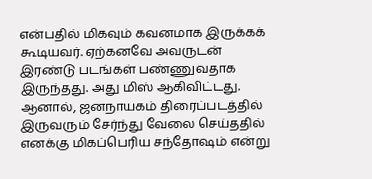என்பதில் மிகவும் கவனமாக இருக்கக் கூடியவர். ஏற்கனவே அவருடன் இரண்டு படங்கள் பண்ணுவதாக இருந்தது. அது மிஸ் ஆகிவிட்டது. ஆனால், ஜனநாயகம் திரைப்படத்தில் இருவரும் சேர்ந்து வேலை செய்ததில் எனக்கு மிகப்பெரிய சந்தோஷம் என்று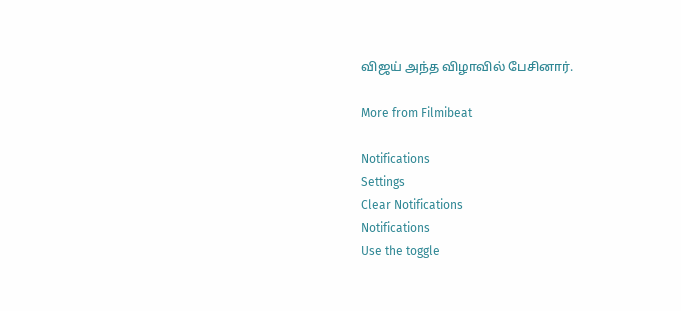விஜய் அந்த விழாவில் பேசினார்.

More from Filmibeat

Notifications
Settings
Clear Notifications
Notifications
Use the toggle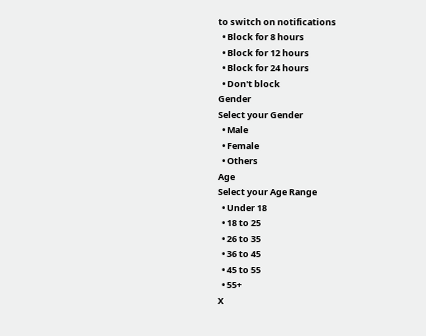to switch on notifications
  • Block for 8 hours
  • Block for 12 hours
  • Block for 24 hours
  • Don't block
Gender
Select your Gender
  • Male
  • Female
  • Others
Age
Select your Age Range
  • Under 18
  • 18 to 25
  • 26 to 35
  • 36 to 45
  • 45 to 55
  • 55+
X